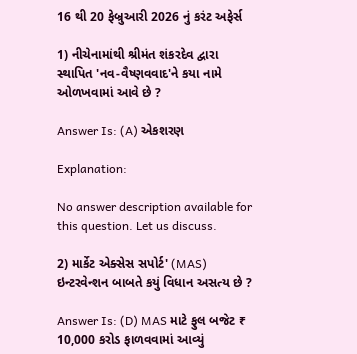16 થી 20 ફેબ્રુઆરી 2026 નું કરંટ અફેર્સ

1) નીચેનામાંથી શ્રીમંત શંકરદેવ દ્વારા સ્થાપિત 'નવ-વૈષ્ણવવાદ'ને કયા નામે ઓળખવામાં આવે છે ?

Answer Is: (A) એકશરણ

Explanation:

No answer description available for this question. Let us discuss.

2) માર્કેટ એક્સેસ સપોર્ટ' (MAS) ઇન્ટરવેન્શન બાબતે કયું વિધાન અસત્ય છે ?

Answer Is: (D) MAS માટે ફુલ બજેટ ₹ 10,000 કરોડ ફાળવવામાં આવ્યું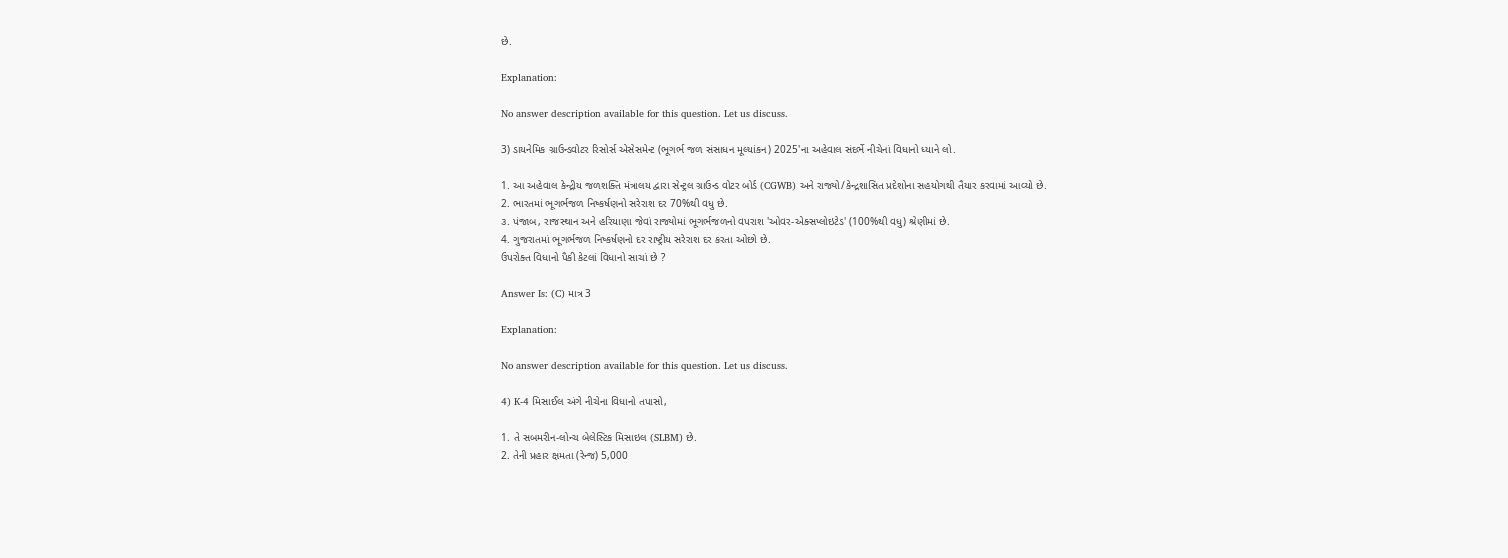છે.

Explanation:

No answer description available for this question. Let us discuss.

3) ડાયનેમિક ગ્રાઉન્ડવોટર રિસોર્સ એસેસમેન્ટ (ભૂગર્ભ જળ સંસાધન મૂલ્યાંકન) 2025'ના અહેવાલ સંદર્ભે નીચેનાં વિધાનો ધ્યાને લો.

1. આ અહેવાલ કેન્દ્રીય જળશક્તિ મંત્રાલય દ્વારા સેન્ટ્રલ ગ્રાઉન્ડ વોટર બોર્ડ (CGWB) અને રાજ્યો/કેન્દ્રશાસિત પ્રદેશોના સહયોગથી તૈયાર કરવામાં આવ્યો છે.
2. ભારતમાં ભૂગર્ભજળ નિષ્કર્ષણનો સરેરાશ દર 70%થી વધુ છે.
૩. પંજાબ, રાજસ્થાન અને હરિયાણા જેવાં રાજ્યોમાં ભૂગર્ભજળનો વપરાશ 'ઓવર-એક્સપ્લોઇટેડ' (100%થી વધુ) શ્રેણીમાં છે.
4. ગુજરાતમાં ભૂગર્ભજળ નિષ્કર્ષણનો દર રાષ્ટ્રીય સરેરાશ દર કરતા ઓછો છે.
ઉપરોક્ત વિધાનો પૈકી કેટલાં વિધાનો સાચાં છે ?

Answer Is: (C) માત્ર 3

Explanation:

No answer description available for this question. Let us discuss.

4) K-4 મિસાઈલ અંગે નીચેના વિધાનો તપાસો,

1. તે સબમરીન-લોન્ચ બેલેસ્ટિક મિસાઇલ (SLBM) છે.
2. તેની પ્રહાર ક્ષમતા (રેન્જ) 5,000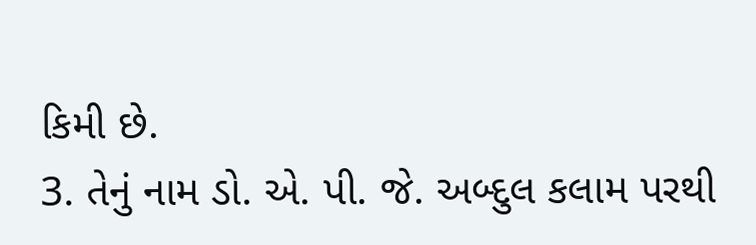કિમી છે.
3. તેનું નામ ડો. એ. પી. જે. અબ્દુલ કલામ પરથી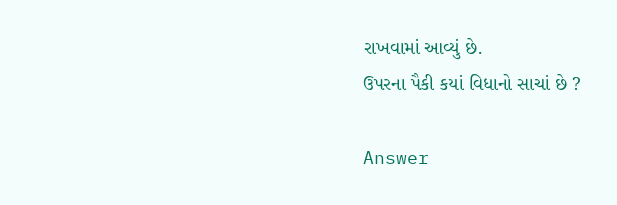રાખવામાં આવ્યું છે.
ઉપરના પૈકી કયાં વિધાનો સાચાં છે ?

Answer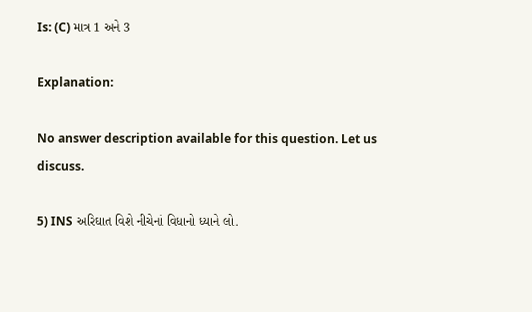Is: (C) માત્ર 1 અને 3

Explanation:

No answer description available for this question. Let us discuss.

5) INS અરિઘાત વિશે નીચેનાં વિધાનો ધ્યાને લો.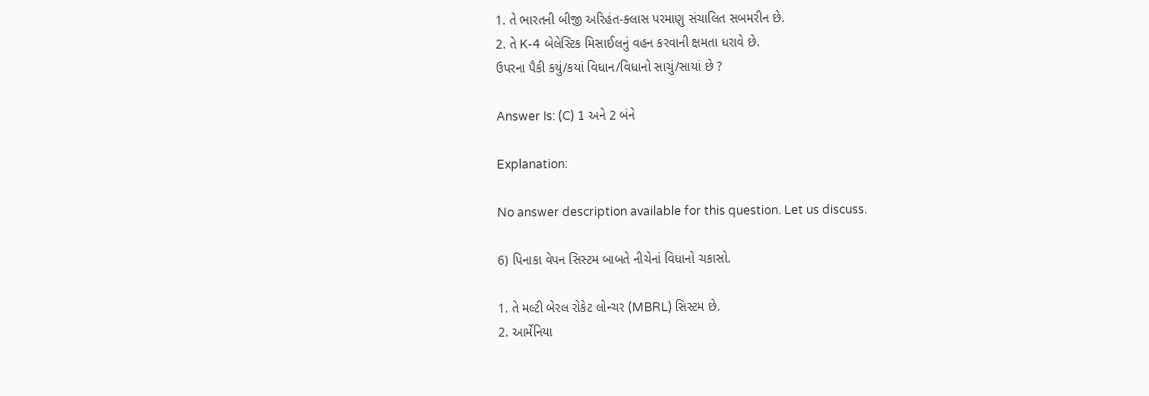1. તે ભારતની બીજી અરિહંત-ક્લાસ પરમાણુ સંચાલિત સબમરીન છે.
2. તે K-4 બેલેસ્ટિક મિસાઈલનું વહન કરવાની ક્ષમતા ધરાવે છે.
ઉપરના પૈકી કયું/કયાં વિધાન/વિધાનો સાચું/સાયાં છે ?

Answer Is: (C) 1 અને 2 બંને

Explanation:

No answer description available for this question. Let us discuss.

6) પિનાકા વેપન સિસ્ટમ બાબતે નીચેનાં વિધાનો ચકાસો.

1. તે મલ્ટી બેરલ રોકેટ લોન્ચર (MBRL) સિસ્ટમ છે.
2. આર્મેનિયા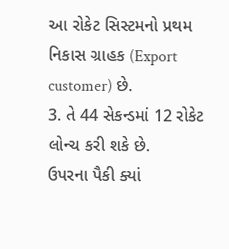આ રોકેટ સિસ્ટમનો પ્રથમ નિકાસ ગ્રાહક (Export customer) છે.
3. તે 44 સેકન્ડમાં 12 રોકેટ લોન્ચ કરી શકે છે.
ઉપરના પૈકી ક્યાં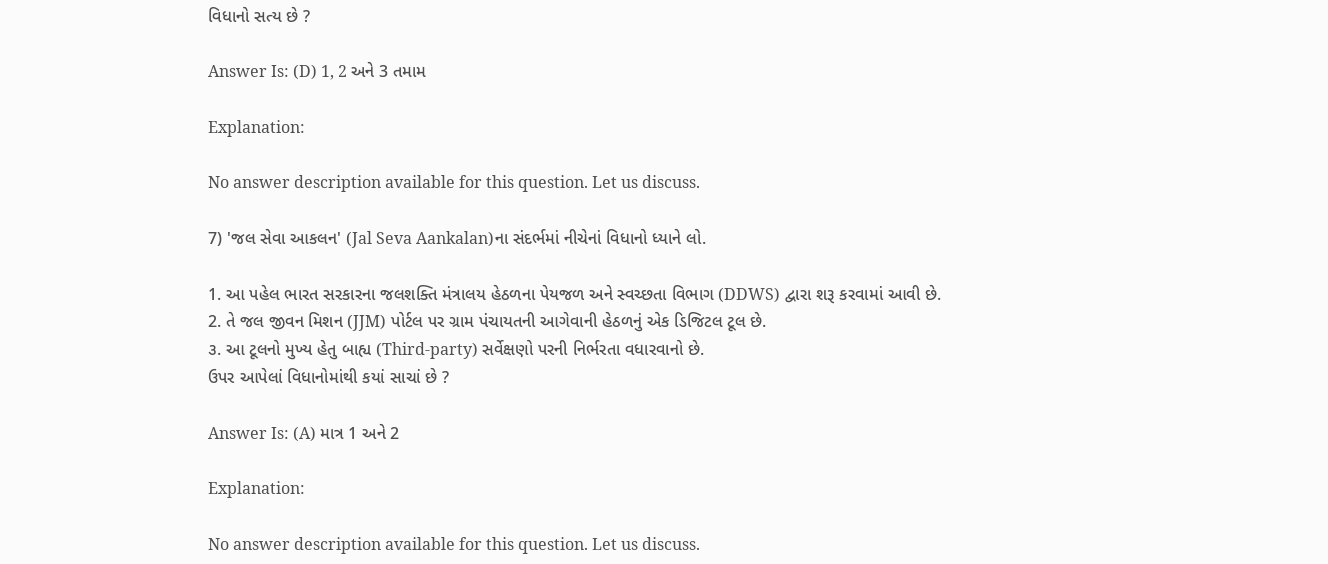વિધાનો સત્ય છે ?

Answer Is: (D) 1, 2 અને 3 તમામ

Explanation:

No answer description available for this question. Let us discuss.

7) 'જલ સેવા આકલન' (Jal Seva Aankalan)ના સંદર્ભમાં નીચેનાં વિધાનો ધ્યાને લો.

1. આ પહેલ ભારત સરકારના જલશક્તિ મંત્રાલય હેઠળના પેયજળ અને સ્વચ્છતા વિભાગ (DDWS) દ્વારા શરૂ કરવામાં આવી છે.
2. તે જલ જીવન મિશન (JJM) પોર્ટલ પર ગ્રામ પંચાયતની આગેવાની હેઠળનું એક ડિજિટલ ટૂલ છે.
૩. આ ટૂલનો મુખ્ય હેતુ બાહ્ય (Third-party) સર્વેક્ષણો પરની નિર્ભરતા વધારવાનો છે.
ઉપર આપેલાં વિધાનોમાંથી કયાં સાચાં છે ?

Answer Is: (A) માત્ર 1 અને 2

Explanation:

No answer description available for this question. Let us discuss.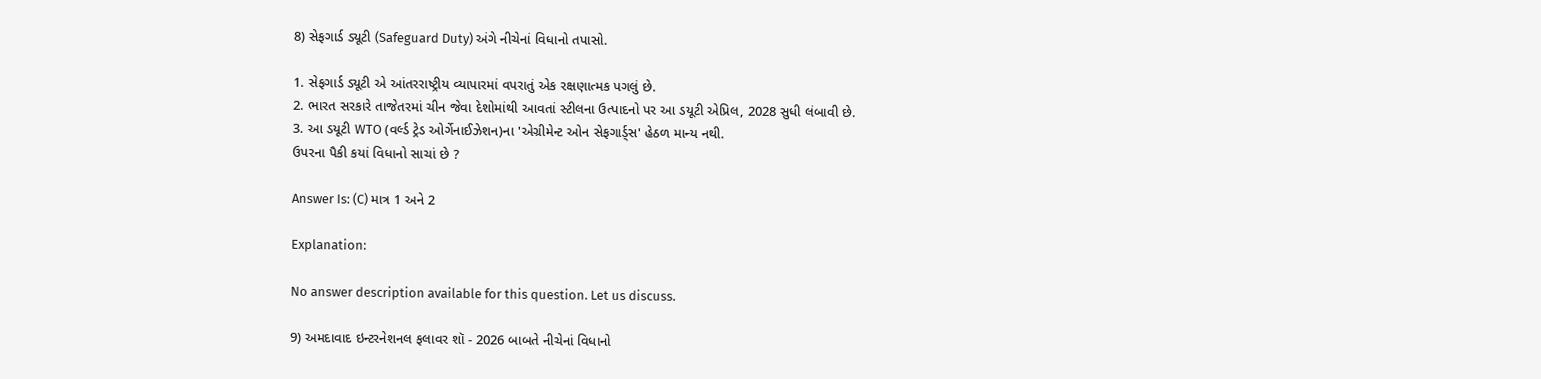8) સેફગાર્ડ ડ્યૂટી (Safeguard Duty) અંગે નીચેનાં વિધાનો તપાસો.

1. સેફગાર્ડ ડ્યૂટી એ આંતરરાષ્ટ્રીય વ્યાપારમાં વપરાતું એક રક્ષણાત્મક પગલું છે.
2. ભારત સરકારે તાજેતરમાં ચીન જેવા દેશોમાંથી આવતાં સ્ટીલના ઉત્પાદનો પર આ ડયૂટી એપ્રિલ, 2028 સુધી લંબાવી છે.
3. આ ડયૂટી WTO (વર્લ્ડ ટ્રેડ ઓર્ગેનાઈઝેશન)ના 'એગ્રીમેન્ટ ઓન સેફગાર્ડ્સ' હેઠળ માન્ય નથી.
ઉપરના પૈકી કયાં વિધાનો સાચાં છે ?

Answer Is: (C) માત્ર 1 અને 2

Explanation:

No answer description available for this question. Let us discuss.

9) અમદાવાદ ઇન્ટરનેશનલ ફલાવર શૉ - 2026 બાબતે નીચેનાં વિધાનો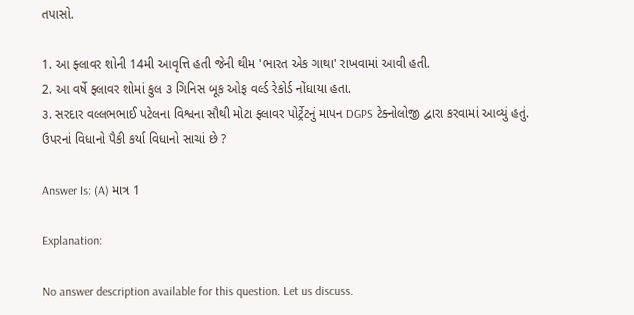તપાસો.

1. આ ફ્લાવર શોની 14મી આવૃત્તિ હતી જેની થીમ 'ભારત એક ગાથા' રાખવામાં આવી હતી.
2. આ વર્ષે ફ્લાવર શોમાં કુલ ૩ ગિનિસ બૂક ઓફ વર્લ્ડ રેકોર્ડ નોંધાયા હતા.
૩. સરદાર વલ્લભભાઈ પટેલના વિશ્વના સૌથી મોટા ફ્લાવર પોર્ટ્રેટનું માપન DGPS ટેક્નોલોજી દ્વારા કરવામાં આવ્યું હતું.
ઉપરનાં વિધાનો પૈકી કર્યા વિધાનો સાચાં છે ?

Answer Is: (A) માત્ર 1

Explanation:

No answer description available for this question. Let us discuss.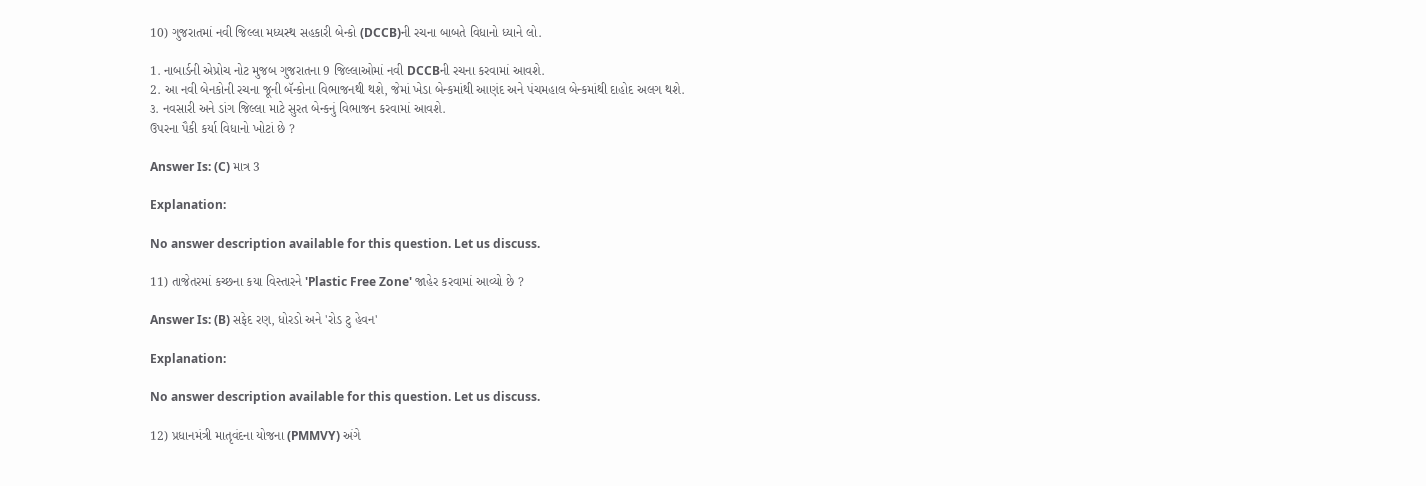10) ગુજરાતમાં નવી જિલ્લા મધ્યસ્થ સહકારી બેન્કો (DCCB)ની રચના બાબતે વિધાનો ધ્યાને લો.

1. નાબાર્ડની એપ્રોચ નોટ મુજબ ગુજરાતના 9 જિલ્લાઓમાં નવી DCCBની રચના કરવામાં આવશે.
2. આ નવી બેનકોની રચના જૂની બૅન્કોના વિભાજનથી થશે, જેમાં ખેડા બેન્કમાંથી આણંદ અને પંચમહાલ બેન્કમાંથી દાહોદ અલગ થશે.
૩. નવસારી અને ડાંગ જિલ્લા માટે સુરત બેન્કનું વિભાજન કરવામાં આવશે.
ઉપરના પૈકી કર્યા વિધાનો ખોટાં છે ?

Answer Is: (C) માત્ર 3

Explanation:

No answer description available for this question. Let us discuss.

11) તાજેતરમાં કચ્છના કયા વિસ્તારને 'Plastic Free Zone' જાહેર કરવામાં આવ્યો છે ?

Answer Is: (B) સફેદ રણ, ધોરડો અને 'રોડ ટુ હેવન'

Explanation:

No answer description available for this question. Let us discuss.

12) પ્રધાનમંત્રી માતૃવંદના યોજના (PMMVY) અંગે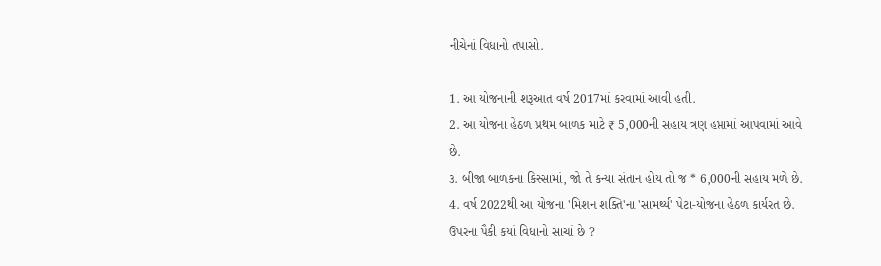નીચેનાં વિધાનો તપાસો.

1. આ યોજનાની શરૂઆત વર્ષ 2017માં કરવામાં આવી હતી.
2. આ યોજના હેઠળ પ્રથમ બાળક માટે ₹ 5,000ની સહાય ત્રણ હપ્તામાં આપવામાં આવે છે.
૩. બીજા બાળકના કિસ્સામાં, જો તે કન્યા સંતાન હોય તો જ * 6,000ની સહાય મળે છે.
4. વર્ષ 2022થી આ યોજના 'મિશન શક્તિ'ના 'સામર્થ્ય' પેટા-યોજના હેઠળ કાર્યરત છે.
ઉપરના પૈકી કયાં વિધાનો સાચાં છે ?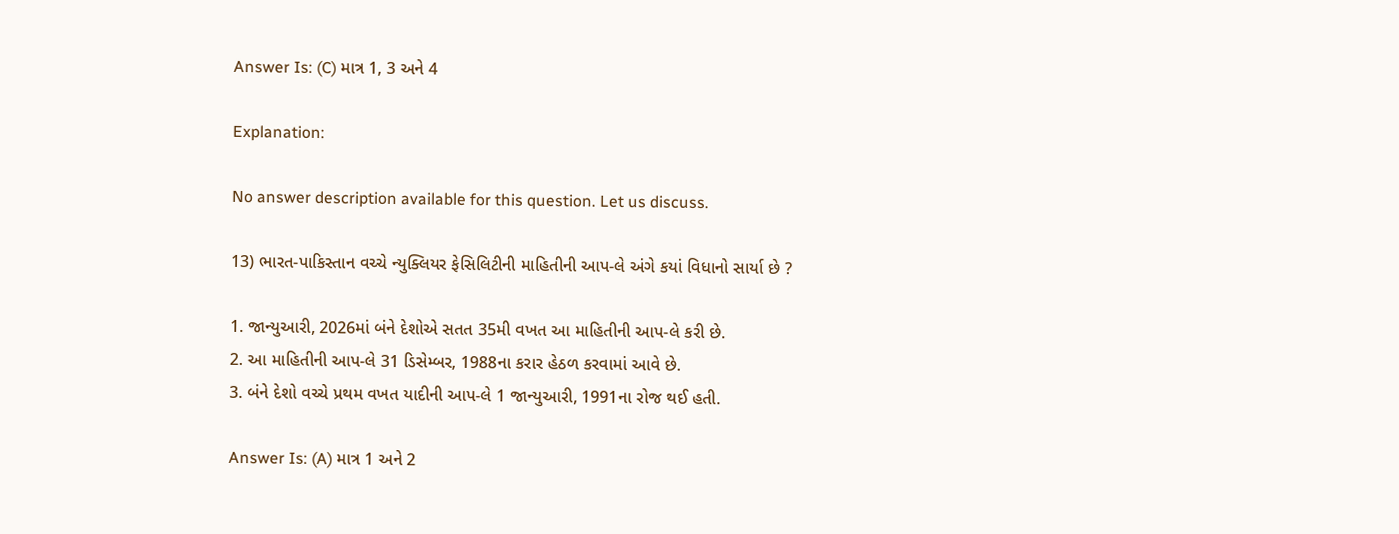Answer Is: (C) માત્ર 1, 3 અને 4

Explanation:

No answer description available for this question. Let us discuss.

13) ભારત-પાકિસ્તાન વચ્ચે ન્યુક્લિયર ફેસિલિટીની માહિતીની આપ-લે અંગે કયાં વિધાનો સાર્યા છે ?

1. જાન્યુઆરી, 2026માં બંને દેશોએ સતત 35મી વખત આ માહિતીની આપ-લે કરી છે.
2. આ માહિતીની આપ-લે 31 ડિસેમ્બર, 1988ના કરાર હેઠળ કરવામાં આવે છે.
3. બંને દેશો વચ્ચે પ્રથમ વખત યાદીની આપ-લે 1 જાન્યુઆરી, 1991ના રોજ થઈ હતી.

Answer Is: (A) માત્ર 1 અને 2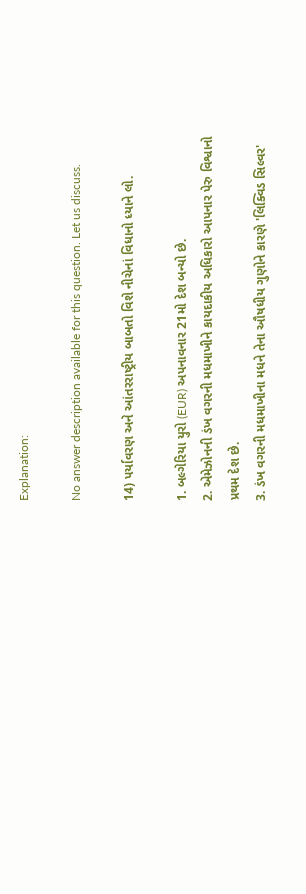Explanation:

No answer description available for this question. Let us discuss.

14) પર્યાવરણ અને આંતરરાષ્ટ્રીય બાબતો વિશે નીચેનાં વિધાનો ધ્યાને લો.

1. બલ્ગેરિયા યુરો (EUR) અપનાવનાર 21મો દેશ બન્યો છે.
2. એમેઝોનની ડંખ વગરની મધમાખીને કાયદાકીય અધિકારો આપનાર પેરુ વિશ્વાનો પ્રથમ દેશ છે.
3. ડંખ વગરની મધમાખીના મધને તેના ઔષધીય ગુણોને કારણે 'લિક્વિડ સિલ્વર'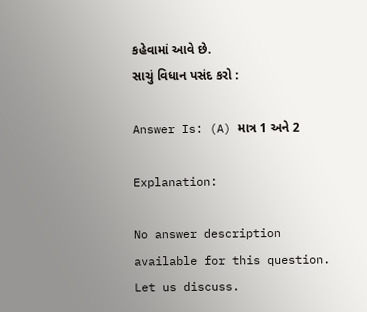કહેવામાં આવે છે.
સાચું વિધાન પસંદ કરો :

Answer Is: (A) માત્ર 1 અને 2

Explanation:

No answer description available for this question. Let us discuss.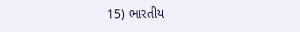15) ભારતીય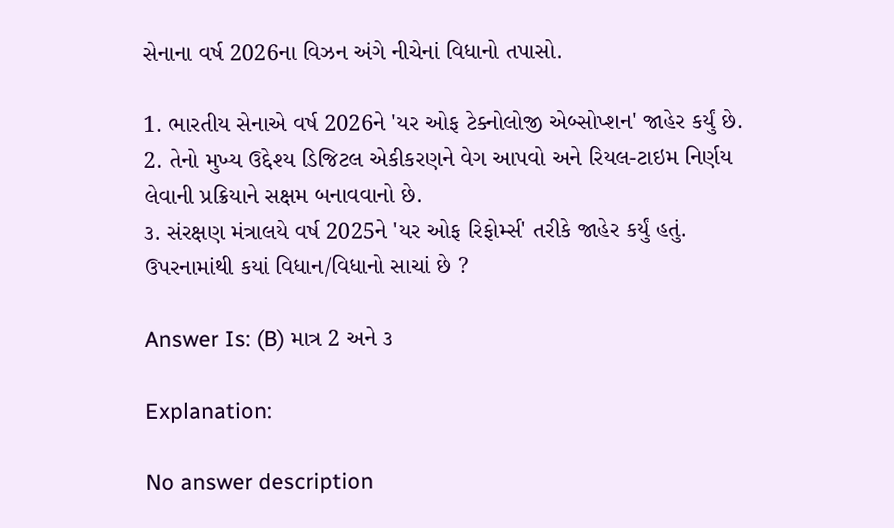સેનાના વર્ષ 2026ના વિઝન અંગે નીચેનાં વિધાનો તપાસો.

1. ભારતીય સેનાએ વર્ષ 2026ને 'યર ઓફ ટેક્નોલોજી એબ્સોપ્શન' જાહેર કર્યું છે.
2. તેનો મુખ્ય ઉદ્દેશ્ય ડિજિટલ એકીકરણને વેગ આપવો અને રિયલ-ટાઇમ નિર્ણય લેવાની પ્રક્રિયાને સક્ષમ બનાવવાનો છે.
૩. સંરક્ષણ મંત્રાલયે વર્ષ 2025ને 'યર ઓફ રિફોર્મ્સ' તરીકે જાહેર કર્યું હતું.
ઉપરનામાંથી કયાં વિધાન/વિધાનો સાચાં છે ?

Answer Is: (B) માત્ર 2 અને ૩

Explanation:

No answer description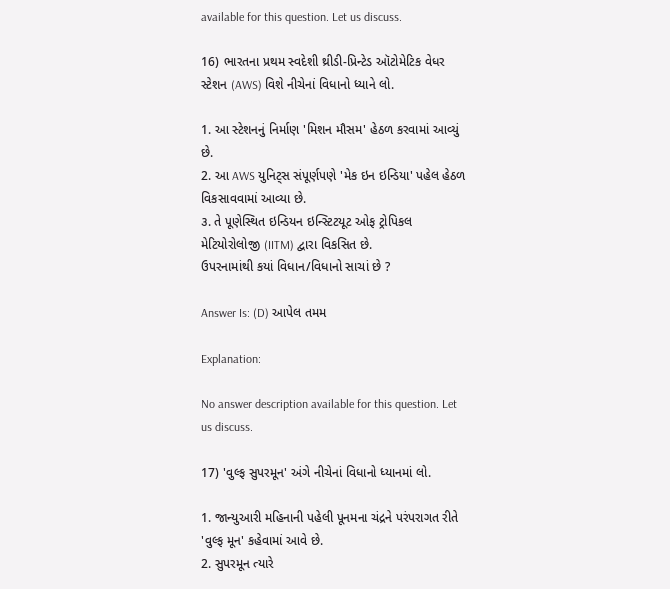available for this question. Let us discuss.

16) ભારતના પ્રથમ સ્વદેશી થ્રીડી-પ્રિન્ટેડ ઑટોમેટિક વેધર સ્ટેશન (AWS) વિશે નીચેનાં વિધાનો ધ્યાને લો.

1. આ સ્ટેશનનું નિર્માણ 'મિશન મૌસમ' હેઠળ કરવામાં આવ્યું છે.
2. આ AWS યુનિટ્સ સંપૂર્ણપણે 'મેક ઇન ઇન્ડિયા' પહેલ હેઠળ વિકસાવવામાં આવ્યા છે.
૩. તે પૂણેસ્થિત ઇન્ડિયન ઇન્સ્ટિટયૂટ ઓફ ટ્રોપિકલ મેટિયોરોલોજી (IITM) દ્વારા વિકસિત છે.
ઉપરનામાંથી કયાં વિધાન/વિધાનો સાચાં છે ?

Answer Is: (D) આપેલ તમમ

Explanation:

No answer description available for this question. Let us discuss.

17) 'વુલ્ફ સુપરમૂન' અંગે નીચેનાં વિધાનો ધ્યાનમાં લો.

1. જાન્યુઆરી મહિનાની પહેલી પૂનમના ચંદ્રને પરંપરાગત રીતે 'વુલ્ફ મૂન' કહેવામાં આવે છે.
2. સુપરમૂન ત્યારે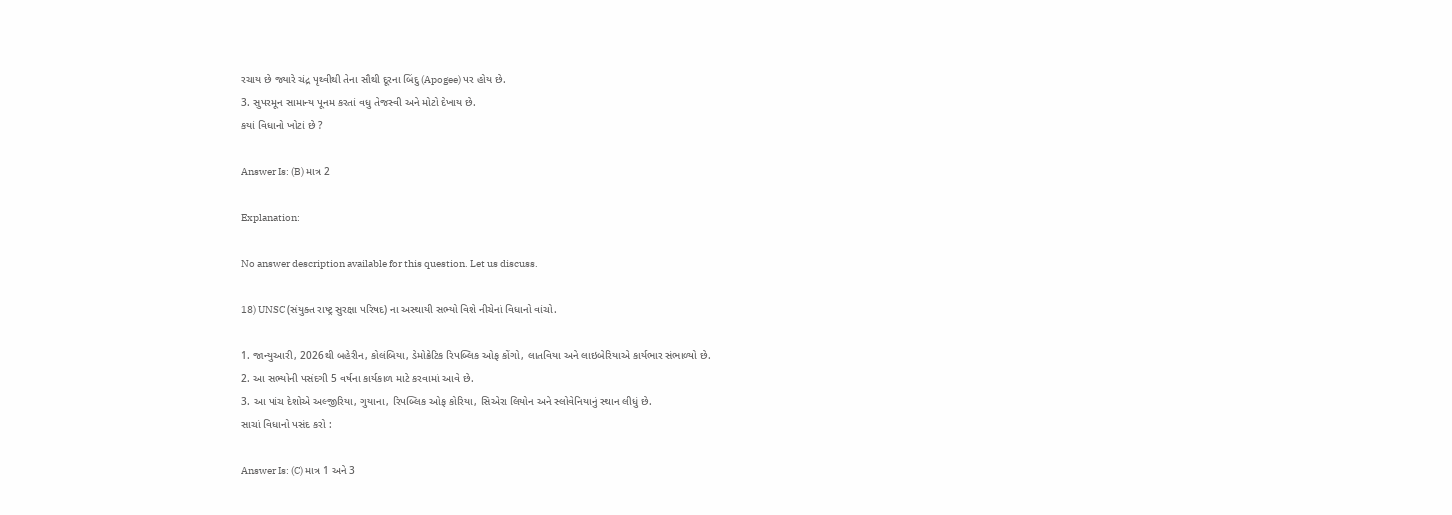રચાય છે જ્યારે ચંદ્ર પૃથ્વીથી તેના સૌથી દૂરના બિંદુ (Apogee) પર હોય છે.
3. સુપરમૂન સામાન્ય પૂનમ કરતાં વધુ તેજસ્વી અને મોટો દેખાય છે.
કયાં વિધાનો ખોટાં છે ?

Answer Is: (B) માત્ર 2

Explanation:

No answer description available for this question. Let us discuss.

18) UNSC (સંયુક્ત રાષ્ટ્ર સુરક્ષા પરિષદ) ના અસ્થાયી સભ્યો વિશે નીચેનાં વિધાનો વાંચો.

1. જાન્યુઆરી, 2026થી બહેરીન, કોલંબિયા, ડેમોક્રેટિક રિપબ્લિક ઓફ કોંગો, લાતવિયા અને લાઇબેરિયાએ કાર્યભાર સંભાળ્યો છે.
2. આ સભ્યોની પસંદગી 5 વર્ષના કાર્યકાળ માટે કરવામાં આવે છે.
3. આ પાંચ દેશોએ અલ્જીરિયા, ગુયાના, રિપબ્લિક ઓફ કોરિયા, સિએરા લિયોન અને સ્લોવેનિયાનું સ્થાન લીધું છે.
સાચાં વિધાનો પસંદ કરો :

Answer Is: (C) માત્ર 1 અને 3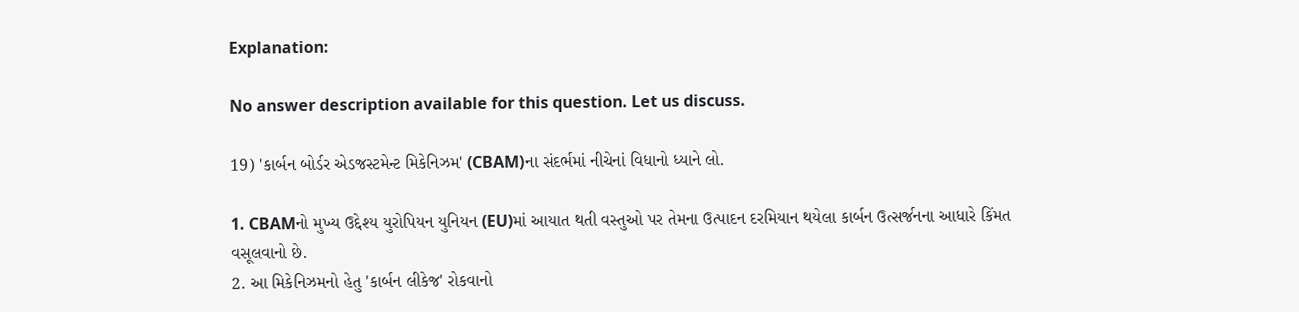Explanation:

No answer description available for this question. Let us discuss.

19) 'કાર્બન બોર્ડર એડજસ્ટમેન્ટ મિકેનિઝમ' (CBAM)ના સંદર્ભમાં નીચેનાં વિધાનો ધ્યાને લો.

1. CBAMનો મુખ્ય ઉદ્દેશ્ય યુરોપિયન યુનિયન (EU)માં આયાત થતી વસ્તુઓ પર તેમના ઉત્પાદન દરમિયાન થયેલા કાર્બન ઉત્સર્જનના આધારે કિંમત વસૂલવાનો છે.
2. આ મિકેનિઝમનો હેતુ 'કાર્બન લીકેજ' રોકવાનો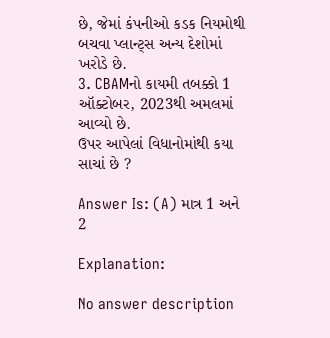છે, જેમાં કંપનીઓ કડક નિયમોથી બચવા પ્લાન્ટ્સ અન્ય દેશોમાં ખરોડે છે.
3. CBAMનો કાયમી તબક્કો 1 ઑક્ટોબર, 2023થી અમલમાં આવ્યો છે.
ઉપર આપેલાં વિધાનોમાંથી કયા સાચાં છે ?

Answer Is: (A) માત્ર 1 અને 2

Explanation:

No answer description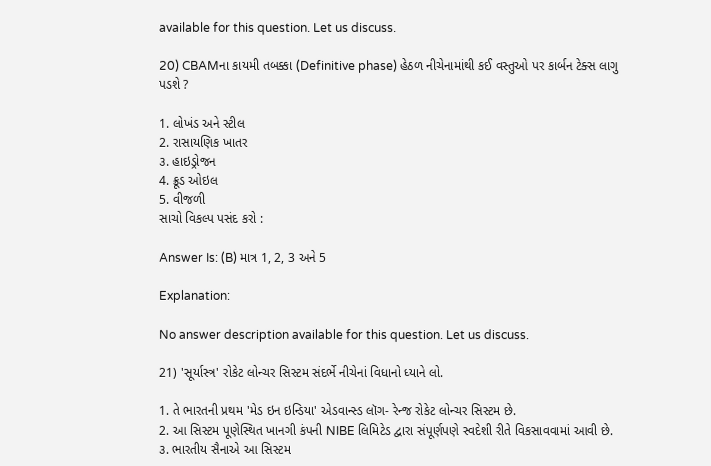available for this question. Let us discuss.

20) CBAMના કાયમી તબક્કા (Definitive phase) હેઠળ નીચેનામાંથી કઈ વસ્તુઓ પર કાર્બન ટેક્સ લાગુ પડશે ?

1. લોખંડ અને સ્ટીલ
2. રાસાયણિક ખાતર
૩. હાઇડ્રોજન
4. ક્રૂડ ઓઇલ
5. વીજળી
સાચો વિકલ્પ પસંદ કરો :

Answer Is: (B) માત્ર 1, 2, 3 અને 5

Explanation:

No answer description available for this question. Let us discuss.

21) 'સૂર્યાસ્ત્ર' રોકેટ લોન્ચર સિસ્ટમ સંદર્ભે નીચેનાં વિધાનો ધ્યાને લો.

1. તે ભારતની પ્રથમ 'મેડ ઇન ઇન્ડિયા' એડવાન્સ્ડ લૉગ- રેન્જ રોકેટ લોન્ચર સિસ્ટમ છે.
2. આ સિસ્ટમ પૂણેસ્થિત ખાનગી કંપની NIBE લિમિટેડ દ્વારા સંપૂર્ણપણે સ્વદેશી રીતે વિકસાવવામાં આવી છે.
૩. ભારતીય સૈનાએ આ સિસ્ટમ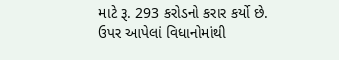માટે રૂ. 293 કરોડનો કરાર કર્યો છે.
ઉપર આપેલાં વિધાનોમાંથી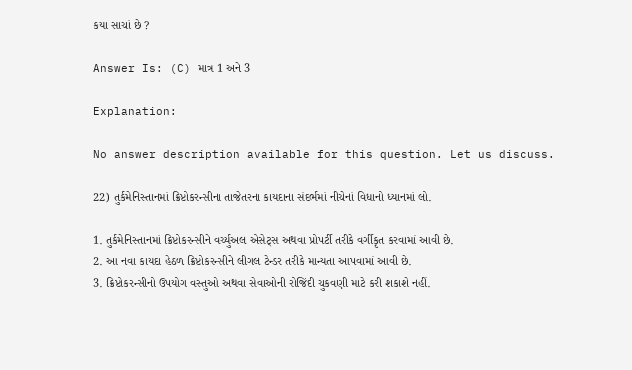કયા સાચાં છે ?

Answer Is: (C) માત્ર 1 અને 3

Explanation:

No answer description available for this question. Let us discuss.

22) તુર્કમેનિસ્તાનમાં ક્રિપ્ટોકરન્સીના તાજેતરના કાયદાના સંદર્ભમાં નીચેનાં વિધાનો ધ્યાનમાં લો.

1. તુર્કમેનિસ્તાનમાં ક્રિપ્ટોકરન્સીને વર્ચ્યુઅલ એસેટ્સ અથવા પ્રોપર્ટી તરીકે વર્ગીકૃત કરવામાં આવી છે.
2. આ નવા કાયદા હેઠળ ક્રિપ્ટોકરન્સીને લીગલ ટેન્ડર તરીકે માન્યતા આપવામાં આવી છે.
3. ક્રિપ્ટોકરન્સીનો ઉપયોગ વસ્તુઓ અથવા સેવાઓની રોજિંદી ચુકવણી માટે કરી શકાશે નહીં.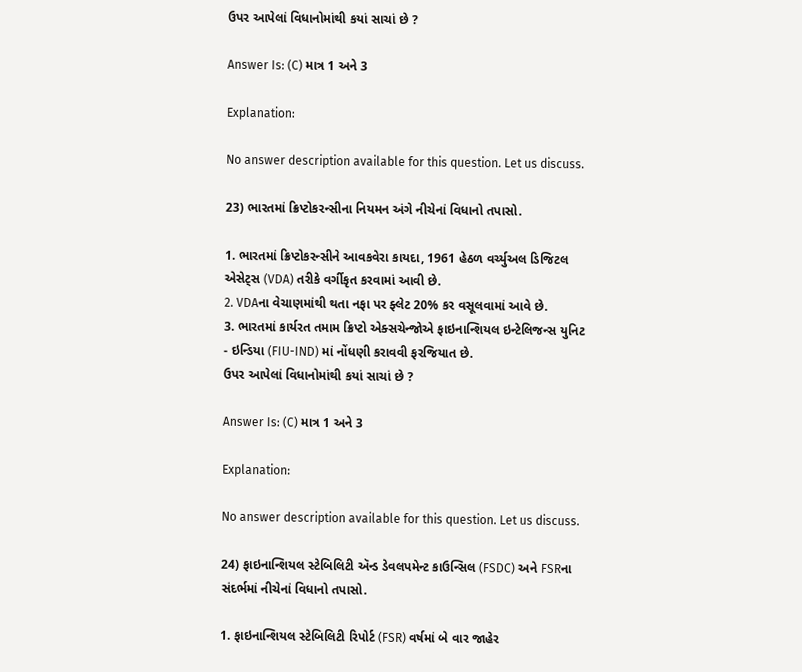ઉપર આપેલાં વિધાનોમાંથી કયાં સાચાં છે ?

Answer Is: (C) માત્ર 1 અને 3

Explanation:

No answer description available for this question. Let us discuss.

23) ભારતમાં ક્રિપ્ટોકરન્સીના નિયમન અંગે નીચેનાં વિધાનો તપાસો.

1. ભારતમાં ક્રિપ્ટોકરન્સીને આવકવેરા કાયદા, 1961 હેઠળ વર્ચ્યુઅલ ડિજિટલ એસેટ્સ (VDA) તરીકે વર્ગીકૃત કરવામાં આવી છે.
2. VDAના વેચાણમાંથી થતા નફા પર ફ્લેટ 20% કર વસૂલવામાં આવે છે.
3. ભારતમાં કાર્યરત તમામ ક્રિપ્ટો એક્સચેન્જોએ ફાઇનાન્શિયલ ઇન્ટેલિજન્સ યુનિટ - ઇન્ડિયા (FIU-IND) માં નોંધણી કરાવવી ફરજિયાત છે.
ઉપર આપેલાં વિધાનોમાંથી કયાં સાચાં છે ?

Answer Is: (C) માત્ર 1 અને 3

Explanation:

No answer description available for this question. Let us discuss.

24) ફાઇનાન્શિયલ સ્ટેબિલિટી ઍન્ડ ડેવલપમેન્ટ કાઉન્સિલ (FSDC) અને FSRના સંદર્ભમાં નીચેનાં વિધાનો તપાસો.

1. ફાઇનાન્શિયલ સ્ટેબિલિટી રિપોર્ટ (FSR) વર્ષમાં બે વાર જાહેર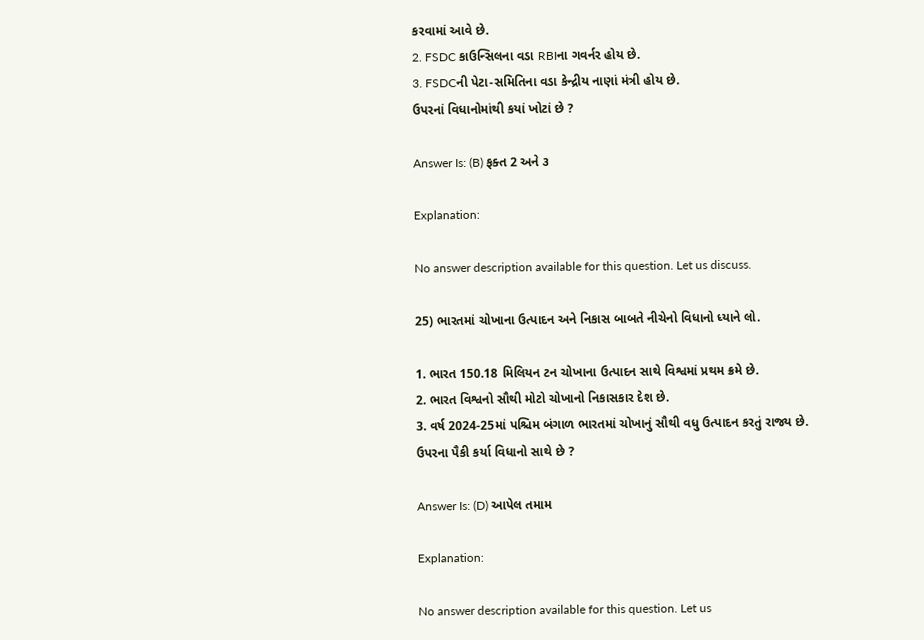કરવામાં આવે છે.
2. FSDC કાઉન્સિલના વડા RBIના ગવર્નર હોય છે.
3. FSDCની પેટા-સમિતિના વડા કેન્દ્રીય નાણાં મંત્રી હોય છે.
ઉપરનાં વિધાનોમાંથી કયાં ખોટાં છે ?

Answer Is: (B) ફક્ત 2 અને ૩

Explanation:

No answer description available for this question. Let us discuss.

25) ભારતમાં ચોખાના ઉત્પાદન અને નિકાસ બાબતે નીચેનો વિધાનો ધ્યાને લો.

1. ભારત 150.18 મિલિયન ટન ચોખાના ઉત્પાદન સાથે વિશ્વમાં પ્રથમ ક્રમે છે.
2. ભારત વિશ્વનો સૌથી મોટો ચોખાનો નિકાસકાર દેશ છે.
3. વર્ષ 2024-25માં પશ્ચિમ બંગાળ ભારતમાં ચોખાનું સૌથી વધુ ઉત્પાદન કરતું રાજ્ય છે.
ઉપરના પૈકી કર્યા વિધાનો સાથે છે ?

Answer Is: (D) આપેલ તમામ

Explanation:

No answer description available for this question. Let us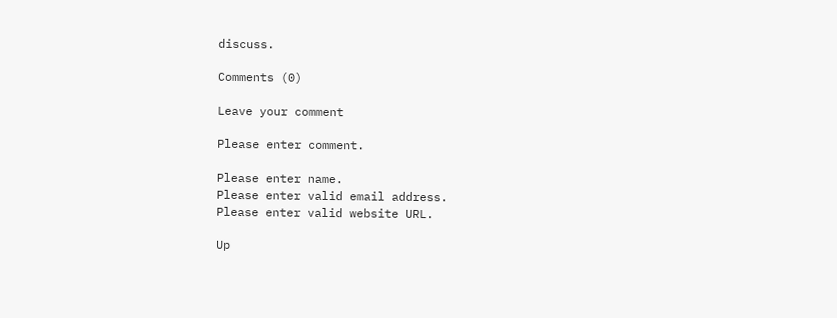discuss.

Comments (0)

Leave your comment

Please enter comment.

Please enter name.
Please enter valid email address.
Please enter valid website URL.

Up